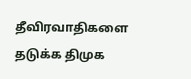தீவிரவாதிகளை தடுக்க திமுக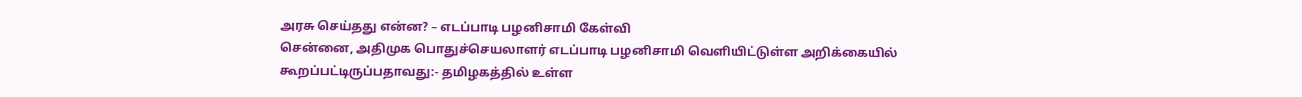அரசு செய்தது என்ன? – எடப்பாடி பழனிசாமி கேள்வி
சென்னை, அதிமுக பொதுச்செயலாளர் எடப்பாடி பழனிசாமி வெளியிட்டுள்ள அறிக்கையில் கூறப்பட்டிருப்பதாவது:- தமிழகத்தில் உள்ள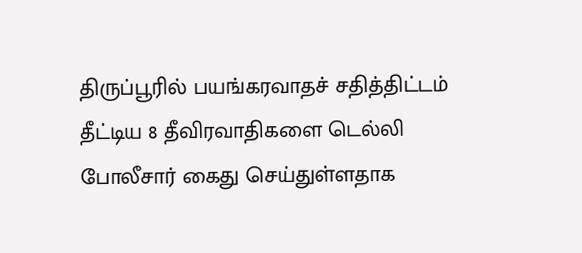திருப்பூரில் பயங்கரவாதச் சதித்திட்டம் தீட்டிய 8 தீவிரவாதிகளை டெல்லி போலீசார் கைது செய்துள்ளதாக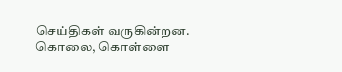செய்திகள் வருகின்றன. கொலை, கொள்ளை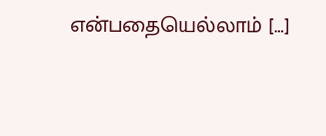என்பதையெல்லாம் […]